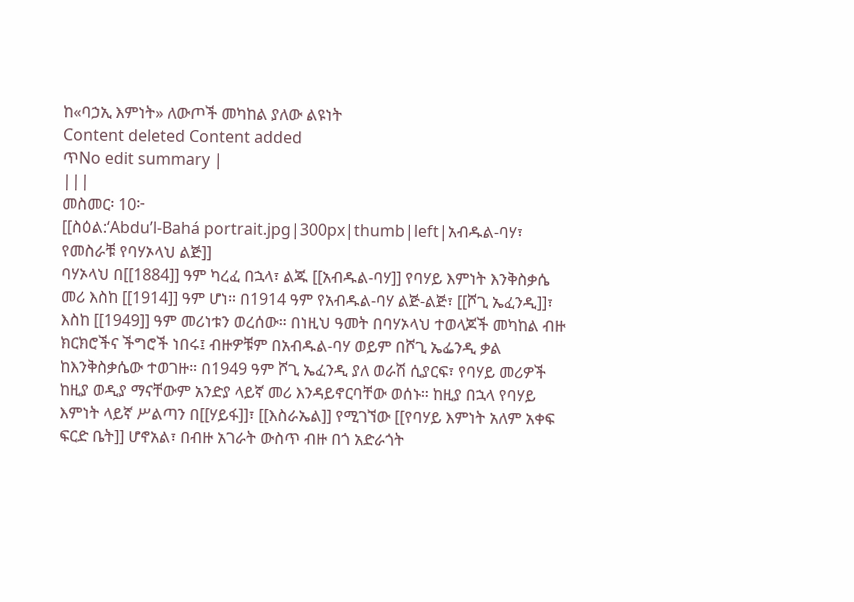ከ«ባኃኢ እምነት» ለውጦች መካከል ያለው ልዩነት
Content deleted Content added
ጥNo edit summary |
|||
መስመር፡ 10፦
[[ስዕል:‘Abdu’l-Bahá portrait.jpg|300px|thumb|left|አብዱል-ባሃ፣ የመስራቹ የባሃኦላህ ልጅ]]
ባሃኦላህ በ[[1884]] ዓም ካረፈ በኋላ፣ ልጁ [[አብዱል-ባሃ]] የባሃይ እምነት እንቅስቃሴ መሪ እስከ [[1914]] ዓም ሆነ። በ1914 ዓም የአብዱል-ባሃ ልጅ-ልጅ፣ [[ሾጊ ኤፈንዲ]]፣ እስከ [[1949]] ዓም መሪነቱን ወረሰው። በነዚህ ዓመት በባሃኦላህ ተወላጆች መካከል ብዙ ክርክሮችና ችግሮች ነበሩ፤ ብዙዎቹም በአብዱል-ባሃ ወይም በሾጊ ኤፌንዲ ቃል ከእንቅስቃሴው ተወገዙ። በ1949 ዓም ሾጊ ኤፈንዲ ያለ ወራሽ ሲያርፍ፣ የባሃይ መሪዎች ከዚያ ወዲያ ማናቸውም አንድያ ላይኛ መሪ እንዳይኖርባቸው ወሰኑ። ከዚያ በኋላ የባሃይ እምነት ላይኛ ሥልጣን በ[[ሃይፋ]]፣ [[እስራኤል]] የሚገኘው [[የባሃይ እምነት አለም አቀፍ ፍርድ ቤት]] ሆኖአል፣ በብዙ አገራት ውስጥ ብዙ በጎ አድራጎት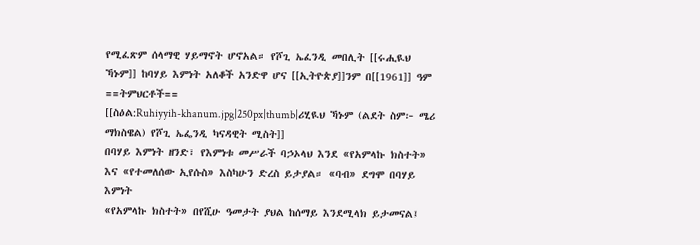የሚፈጽም ሰላማዊ ሃይማኖት ሆኖአል። የሾጊ ኤፈንዲ መበሊት [[ሩሒዪህ ኻኑም]] ከባሃይ እምነት አለቆች አንድዋ ሆና [[ኢትዮጵያ]]ንም በ[[1961]] ዓም
==ትምህርቶች==
[[ስዕል:Ruhiyyih-khanum.jpg|250px|thumb|ሪሂዪህ ኻኑም (ልደት ስም፦ ሜሪ ማክስዌል) የሾጊ ኤፌንዲ ካናዳዊት ሚስት]]
በባሃይ እምነት ዘንድ፣ የእምነቱ መሥራች ባኃኦላህ እንደ «የአምላኩ ክስተት» እና «የተመለሰው ኢየሱስ» እስካሁን ድረስ ይታያል። «ባብ» ደግሞ በባሃይ እምነት
«የአምላኩ ክስተት» በየሺሁ ዓመታት ያህል ከሰማይ እንደሚላክ ይታመናል፤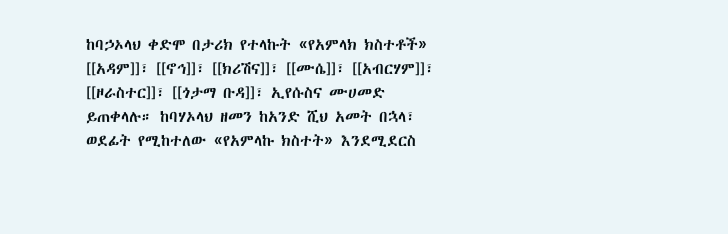ከባኃኦላህ ቀድሞ በታሪክ የተላኩት «የአምላክ ክስተቶች» [[አዳም]]፣ [[ኖኅ]]፣ [[ክሪሽና]]፣ [[ሙሴ]]፣ [[አብርሃም]]፣ [[ዞራስተር]]፣ [[ጎታማ ቡዳ]]፣ ኢየሱስና ሙሀመድ ይጠቀላሉ። ከባሃኦላህ ዘመን ከአንድ ሺህ አመት በኋላ፣ ወደፊት የሚከተለው «የአምላኩ ክስተት» እንደሚደርስ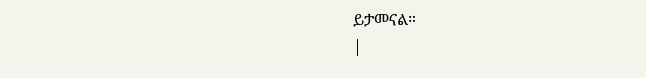ይታመናል።
|